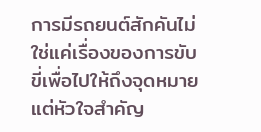การมีรถยนต์สักคันไม่ใช่แค่เรื่องของการขับขี่เพื่อไปให้ถึงจุดหมาย แต่หัวใจสำคัญ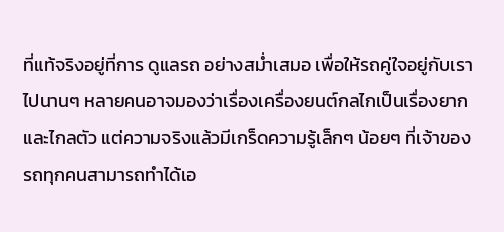ที่แท้จริงอยู่ที่การ ดูแลรถ อย่างสม่ำเสมอ เพื่อให้รถคู่ใจอยู่กับเราไปนานๆ หลายคนอาจมองว่าเรื่องเครื่องยนต์กลไกเป็นเรื่องยากและไกลตัว แต่ความจริงแล้วมีเกร็ดความรู้เล็กๆ น้อยๆ ที่เจ้าของรถทุกคนสามารถทำได้เอ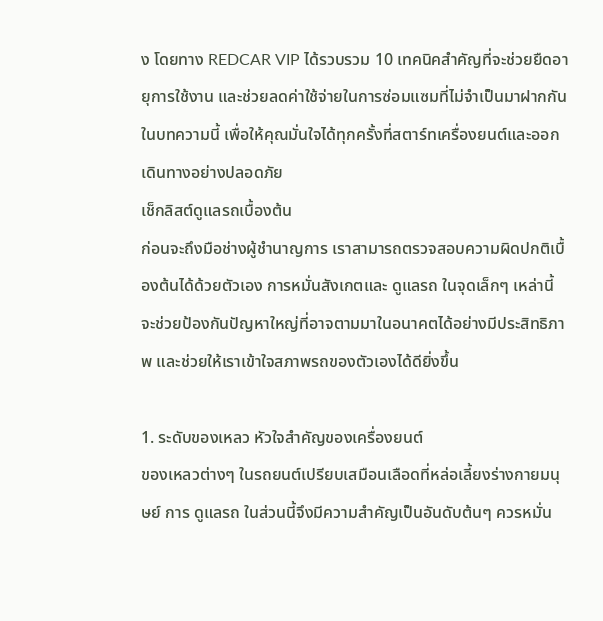ง โดยทาง REDCAR VIP ได้รวบรวม 10 เทคนิคสำคัญที่จะช่วยยืดอายุการใช้งาน และช่วยลดค่าใช้จ่ายในการซ่อมแซมที่ไม่จำเป็นมาฝากกันในบทความนี้ เพื่อให้คุณมั่นใจได้ทุกครั้งที่สตาร์ทเครื่องยนต์และออกเดินทางอย่างปลอดภัย
เช็กลิสต์ดูแลรถเบื้องต้น
ก่อนจะถึงมือช่างผู้ชำนาญการ เราสามารถตรวจสอบความผิดปกติเบื้องต้นได้ด้วยตัวเอง การหมั่นสังเกตและ ดูแลรถ ในจุดเล็กๆ เหล่านี้ จะช่วยป้องกันปัญหาใหญ่ที่อาจตามมาในอนาคตได้อย่างมีประสิทธิภาพ และช่วยให้เราเข้าใจสภาพรถของตัวเองได้ดียิ่งขึ้น

1. ระดับของเหลว หัวใจสำคัญของเครื่องยนต์
ของเหลวต่างๆ ในรถยนต์เปรียบเสมือนเลือดที่หล่อเลี้ยงร่างกายมนุษย์ การ ดูแลรถ ในส่วนนี้จึงมีความสำคัญเป็นอันดับต้นๆ ควรหมั่น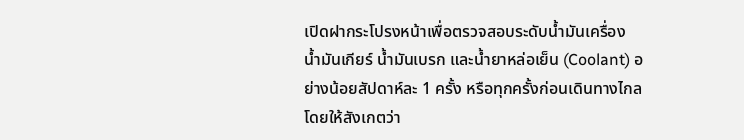เปิดฝากระโปรงหน้าเพื่อตรวจสอบระดับน้ำมันเครื่อง น้ำมันเกียร์ น้ำมันเบรก และน้ำยาหล่อเย็น (Coolant) อย่างน้อยสัปดาห์ละ 1 ครั้ง หรือทุกครั้งก่อนเดินทางไกล โดยให้สังเกตว่า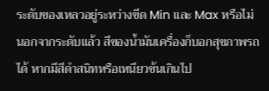ระดับของเหลวอยู่ระหว่างขีด Min และ Max หรือไม่ นอกจากระดับแล้ว สีของน้ำมันเครื่องก็บอกสุขภาพรถได้ หากมีสีดำสนิทหรือเหนียวข้นเกินไป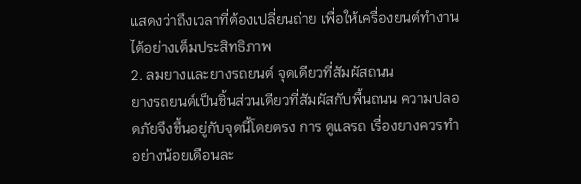แสดงว่าถึงเวลาที่ต้องเปลี่ยนถ่าย เพื่อให้เครื่องยนต์ทำงานได้อย่างเต็มประสิทธิภาพ
2. ลมยางและยางรถยนต์ จุดเดียวที่สัมผัสถนน
ยางรถยนต์เป็นชิ้นส่วนเดียวที่สัมผัสกับพื้นถนน ความปลอดภัยจึงขึ้นอยู่กับจุดนี้โดยตรง การ ดูแลรถ เรื่องยางควรทำอย่างน้อยเดือนละ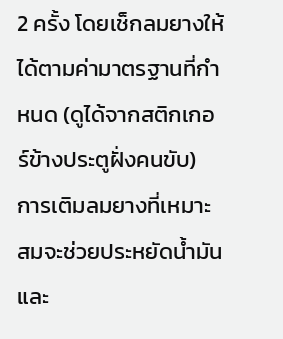2 ครั้ง โดยเช็กลมยางให้ได้ตามค่ามาตรฐานที่กำหนด (ดูได้จากสติกเกอร์ข้างประตูฝั่งคนขับ) การเติมลมยางที่เหมาะสมจะช่วยประหยัดน้ำมันและ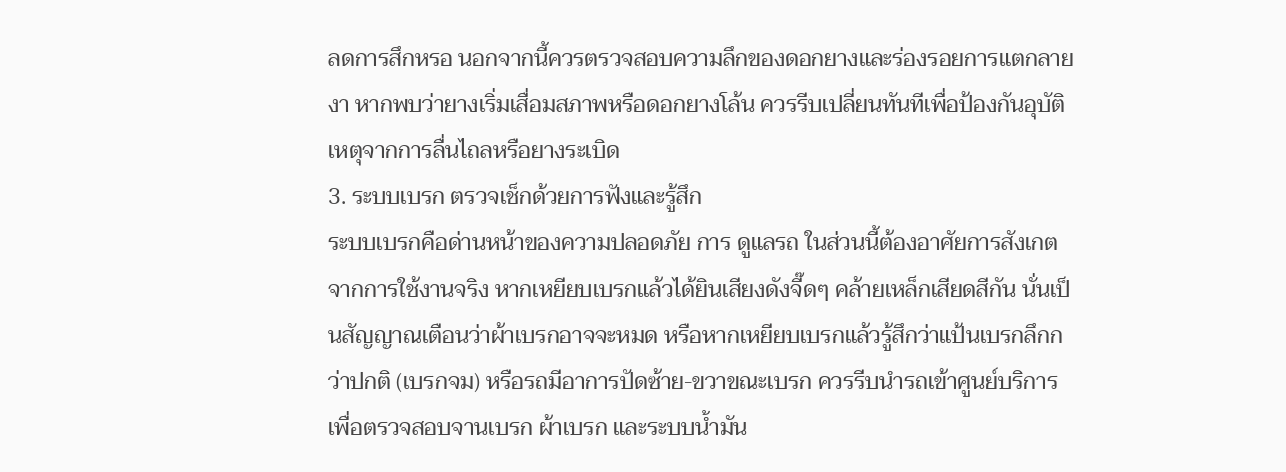ลดการสึกหรอ นอกจากนี้ควรตรวจสอบความลึกของดอกยางและร่องรอยการแตกลายงา หากพบว่ายางเริ่มเสื่อมสภาพหรือดอกยางโล้น ควรรีบเปลี่ยนทันทีเพื่อป้องกันอุบัติเหตุจากการลื่นไถลหรือยางระเบิด
3. ระบบเบรก ตรวจเช็กด้วยการฟังและรู้สึก
ระบบเบรกคือด่านหน้าของความปลอดภัย การ ดูแลรถ ในส่วนนี้ต้องอาศัยการสังเกตจากการใช้งานจริง หากเหยียบเบรกแล้วได้ยินเสียงดังจี๊ดๆ คล้ายเหล็กเสียดสีกัน นั่นเป็นสัญญาณเตือนว่าผ้าเบรกอาจจะหมด หรือหากเหยียบเบรกแล้วรู้สึกว่าแป้นเบรกลึกกว่าปกติ (เบรกจม) หรือรถมีอาการปัดซ้าย-ขวาขณะเบรก ควรรีบนำรถเข้าศูนย์บริการเพื่อตรวจสอบจานเบรก ผ้าเบรก และระบบน้ำมัน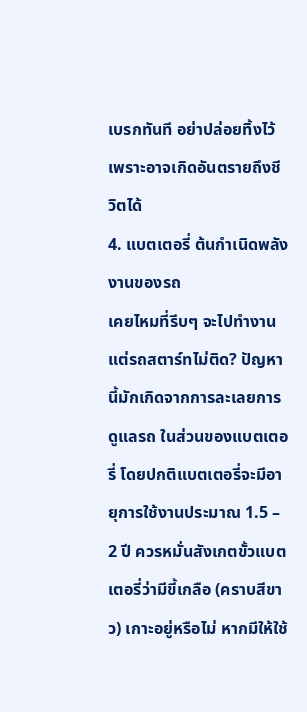เบรกทันที อย่าปล่อยทิ้งไว้เพราะอาจเกิดอันตรายถึงชีวิตได้
4. แบตเตอรี่ ต้นกำเนิดพลังงานของรถ
เคยไหมที่รีบๆ จะไปทำงานแต่รถสตาร์ทไม่ติด? ปัญหานี้มักเกิดจากการละเลยการ ดูแลรถ ในส่วนของแบตเตอรี่ โดยปกติแบตเตอรี่จะมีอายุการใช้งานประมาณ 1.5 – 2 ปี ควรหมั่นสังเกตขั้วแบตเตอรี่ว่ามีขี้เกลือ (คราบสีขาว) เกาะอยู่หรือไม่ หากมีให้ใช้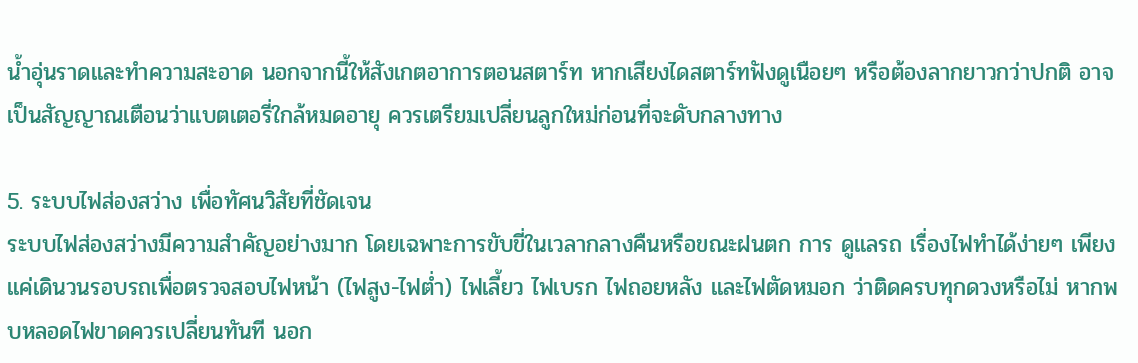น้ำอุ่นราดและทำความสะอาด นอกจากนี้ให้สังเกตอาการตอนสตาร์ท หากเสียงไดสตาร์ทฟังดูเนือยๆ หรือต้องลากยาวกว่าปกติ อาจเป็นสัญญาณเตือนว่าแบตเตอรี่ใกล้หมดอายุ ควรเตรียมเปลี่ยนลูกใหม่ก่อนที่จะดับกลางทาง

5. ระบบไฟส่องสว่าง เพื่อทัศนวิสัยที่ชัดเจน
ระบบไฟส่องสว่างมีความสำคัญอย่างมาก โดยเฉพาะการขับขี่ในเวลากลางคืนหรือขณะฝนตก การ ดูแลรถ เรื่องไฟทำได้ง่ายๆ เพียงแค่เดินวนรอบรถเพื่อตรวจสอบไฟหน้า (ไฟสูง-ไฟต่ำ) ไฟเลี้ยว ไฟเบรก ไฟถอยหลัง และไฟตัดหมอก ว่าติดครบทุกดวงหรือไม่ หากพบหลอดไฟขาดควรเปลี่ยนทันที นอก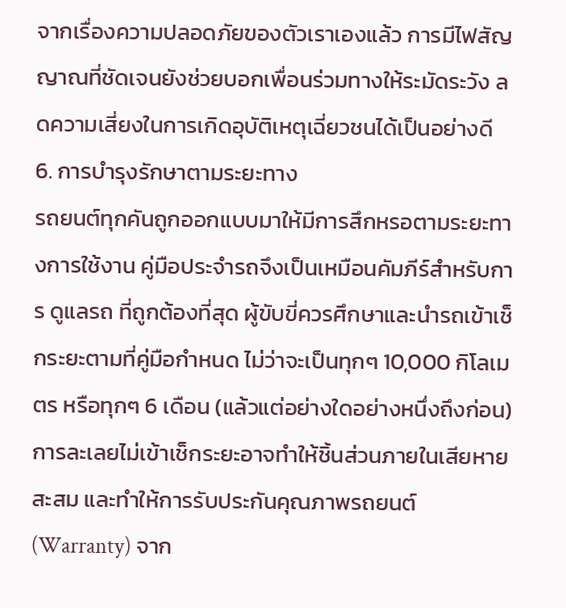จากเรื่องความปลอดภัยของตัวเราเองแล้ว การมีไฟสัญญาณที่ชัดเจนยังช่วยบอกเพื่อนร่วมทางให้ระมัดระวัง ลดความเสี่ยงในการเกิดอุบัติเหตุเฉี่ยวชนได้เป็นอย่างดี
6. การบำรุงรักษาตามระยะทาง
รถยนต์ทุกคันถูกออกแบบมาให้มีการสึกหรอตามระยะทางการใช้งาน คู่มือประจำรถจึงเป็นเหมือนคัมภีร์สำหรับการ ดูแลรถ ที่ถูกต้องที่สุด ผู้ขับขี่ควรศึกษาและนำรถเข้าเช็กระยะตามที่คู่มือกำหนด ไม่ว่าจะเป็นทุกๆ 10,000 กิโลเมตร หรือทุกๆ 6 เดือน (แล้วแต่อย่างใดอย่างหนึ่งถึงก่อน) การละเลยไม่เข้าเช็กระยะอาจทำให้ชิ้นส่วนภายในเสียหายสะสม และทำให้การรับประกันคุณภาพรถยนต์ (Warranty) จาก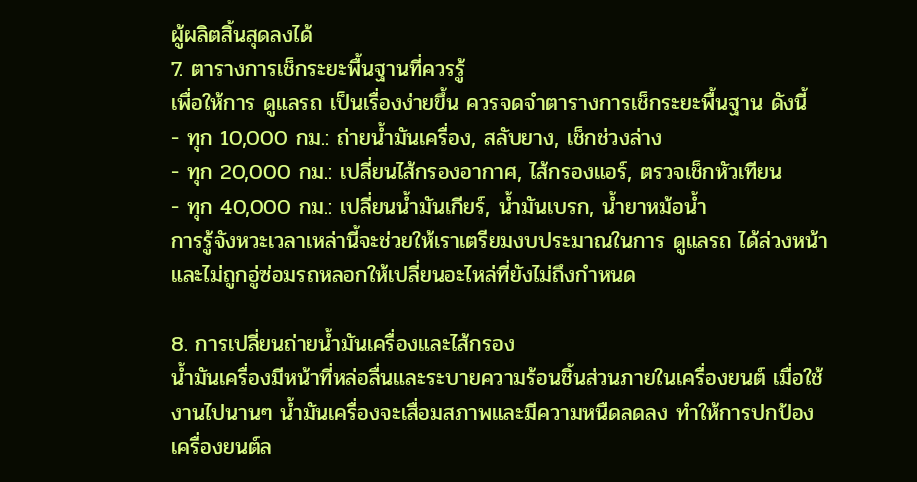ผู้ผลิตสิ้นสุดลงได้
7. ตารางการเช็กระยะพื้นฐานที่ควรรู้
เพื่อให้การ ดูแลรถ เป็นเรื่องง่ายขึ้น ควรจดจำตารางการเช็กระยะพื้นฐาน ดังนี้
- ทุก 10,000 กม.: ถ่ายน้ำมันเครื่อง, สลับยาง, เช็กช่วงล่าง
- ทุก 20,000 กม.: เปลี่ยนไส้กรองอากาศ, ไส้กรองแอร์, ตรวจเช็กหัวเทียน
- ทุก 40,000 กม.: เปลี่ยนน้ำมันเกียร์, น้ำมันเบรก, น้ำยาหม้อน้ำ
การรู้จังหวะเวลาเหล่านี้จะช่วยให้เราเตรียมงบประมาณในการ ดูแลรถ ได้ล่วงหน้า และไม่ถูกอู่ซ่อมรถหลอกให้เปลี่ยนอะไหล่ที่ยังไม่ถึงกำหนด

8. การเปลี่ยนถ่ายน้ำมันเครื่องและไส้กรอง
น้ำมันเครื่องมีหน้าที่หล่อลื่นและระบายความร้อนชิ้นส่วนภายในเครื่องยนต์ เมื่อใช้งานไปนานๆ น้ำมันเครื่องจะเสื่อมสภาพและมีความหนืดลดลง ทำให้การปกป้องเครื่องยนต์ล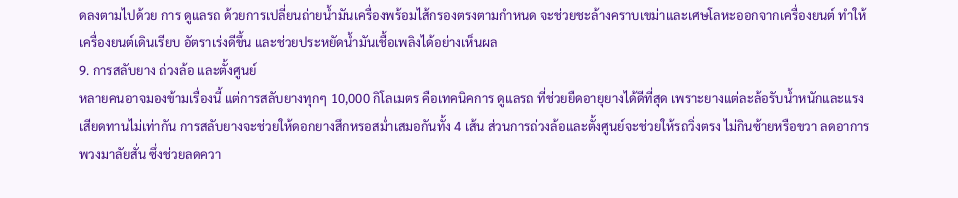ดลงตามไปด้วย การ ดูแลรถ ด้วยการเปลี่ยนถ่ายน้ำมันเครื่องพร้อมไส้กรองตรงตามกำหนด จะช่วยชะล้างคราบเขม่าและเศษโลหะออกจากเครื่องยนต์ ทำให้เครื่องยนต์เดินเรียบ อัตราเร่งดีขึ้น และช่วยประหยัดน้ำมันเชื้อเพลิงได้อย่างเห็นผล
9. การสลับยาง ถ่วงล้อ และตั้งศูนย์
หลายคนอาจมองข้ามเรื่องนี้ แต่การสลับยางทุกๆ 10,000 กิโลเมตร คือเทคนิคการ ดูแลรถ ที่ช่วยยืดอายุยางได้ดีที่สุด เพราะยางแต่ละล้อรับน้ำหนักและแรงเสียดทานไม่เท่ากัน การสลับยางจะช่วยให้ดอกยางสึกหรอสม่ำเสมอกันทั้ง 4 เส้น ส่วนการถ่วงล้อและตั้งศูนย์จะช่วยให้รถวิ่งตรง ไม่กินซ้ายหรือขวา ลดอาการพวงมาลัยสั่น ซึ่งช่วยลดควา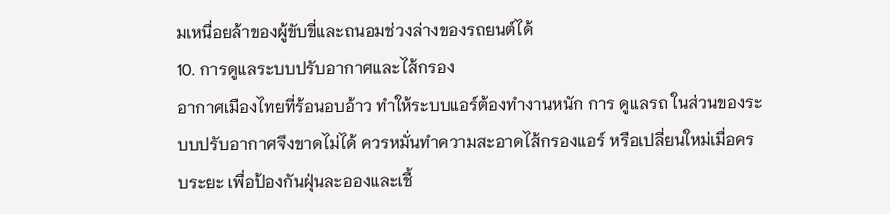มเหนื่อยล้าของผู้ขับขี่และถนอมช่วงล่างของรถยนต์ได้
10. การดูแลระบบปรับอากาศและไส้กรอง
อากาศเมืองไทยที่ร้อนอบอ้าว ทำให้ระบบแอร์ต้องทำงานหนัก การ ดูแลรถ ในส่วนของระบบปรับอากาศจึงขาดไม่ได้ ควรหมั่นทำความสะอาดไส้กรองแอร์ หรือเปลี่ยนใหม่เมื่อครบระยะ เพื่อป้องกันฝุ่นละอองและเชื้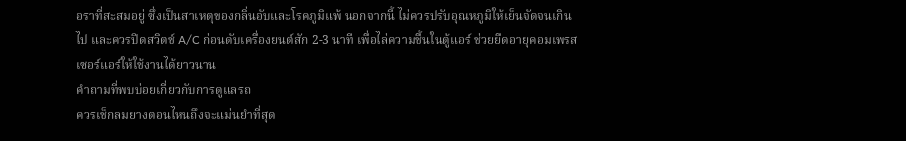อราที่สะสมอยู่ ซึ่งเป็นสาเหตุของกลิ่นอับและโรคภูมิแพ้ นอกจากนี้ ไม่ควรปรับอุณหภูมิให้เย็นจัดจนเกินไป และควรปิดสวิตช์ A/C ก่อนดับเครื่องยนต์สัก 2-3 นาที เพื่อไล่ความชื้นในตู้แอร์ ช่วยยืดอายุคอมเพรสเซอร์แอร์ให้ใช้งานได้ยาวนาน
คำถามที่พบบ่อยเกี่ยวกับการดูแลรถ
ควรเช็กลมยางตอนไหนถึงจะแม่นยำที่สุด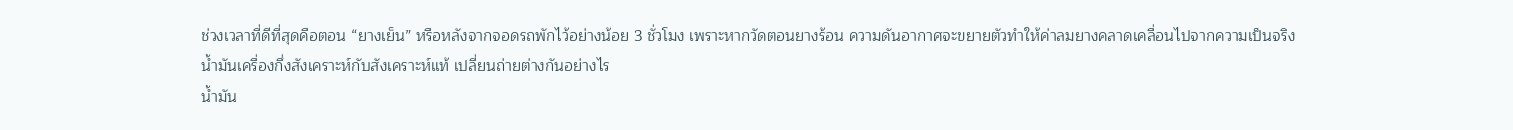ช่วงเวลาที่ดีที่สุดคือตอน “ยางเย็น” หรือหลังจากจอดรถพักไว้อย่างน้อย 3 ชั่วโมง เพราะหากวัดตอนยางร้อน ความดันอากาศจะขยายตัวทำให้ค่าลมยางคลาดเคลื่อนไปจากความเป็นจริง
น้ำมันเครื่องกึ่งสังเคราะห์กับสังเคราะห์แท้ เปลี่ยนถ่ายต่างกันอย่างไร
น้ำมัน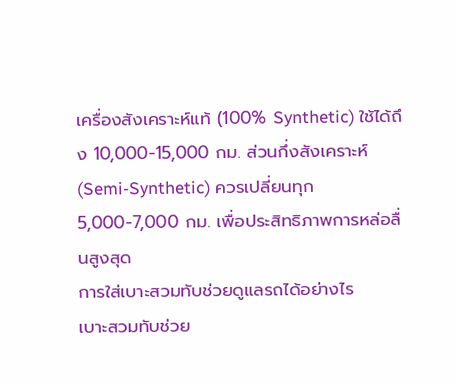เครื่องสังเคราะห์แท้ (100% Synthetic) ใช้ได้ถึง 10,000-15,000 กม. ส่วนกึ่งสังเคราะห์ (Semi-Synthetic) ควรเปลี่ยนทุก 5,000-7,000 กม. เพื่อประสิทธิภาพการหล่อลื่นสูงสุด
การใส่เบาะสวมทับช่วยดูแลรถได้อย่างไร
เบาะสวมทับช่วย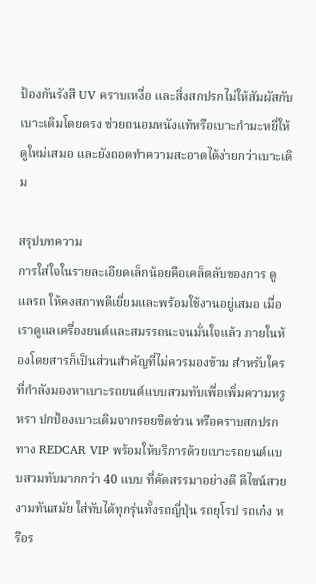ป้องกันรังสี UV คราบเหงื่อ และสิ่งสกปรกไม่ให้สัมผัสกับเบาะเดิมโดยตรง ช่วยถนอมหนังแท้หรือเบาะกำมะหยี่ให้ดูใหม่เสมอ และยังถอดทำความสะอาดได้ง่ายกว่าเบาะเดิม

สรุปบทความ
การใส่ใจในรายละเอียดเล็กน้อยคือเคล็ดลับของการ ดูแลรถ ให้คงสภาพดีเยี่ยมและพร้อมใช้งานอยู่เสมอ เมื่อเราดูแลเครื่องยนต์และสมรรถนะจนมั่นใจแล้ว ภายในห้องโดยสารก็เป็นส่วนสำคัญที่ไม่ควรมองข้าม สำหรับใครที่กำลังมองหาเบาะรถยนต์แบบสวมทับเพื่อเพิ่มความหรูหรา ปกป้องเบาะเดิมจากรอยขีดข่วน หรือคราบสกปรก ทาง REDCAR VIP พร้อมให้บริการด้วยเบาะรถยนต์แบบสวมทับมากกว่า 40 แบบ ที่คัดสรรมาอย่างดี ดีไซน์สวยงามทันสมัย ใส่ทับได้ทุกรุ่นทั้งรถญี่ปุ่น รถยุโรป รถเก๋ง หรือร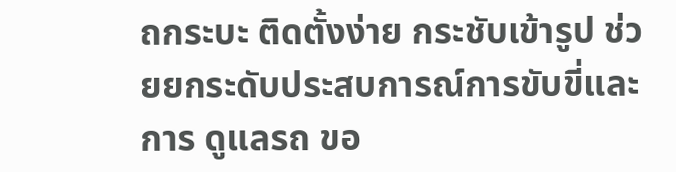ถกระบะ ติดตั้งง่าย กระชับเข้ารูป ช่วยยกระดับประสบการณ์การขับขี่และการ ดูแลรถ ขอ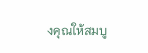งคุณให้สมบู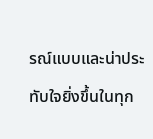รณ์แบบและน่าประทับใจยิ่งขึ้นในทุก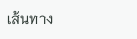เส้นทาง